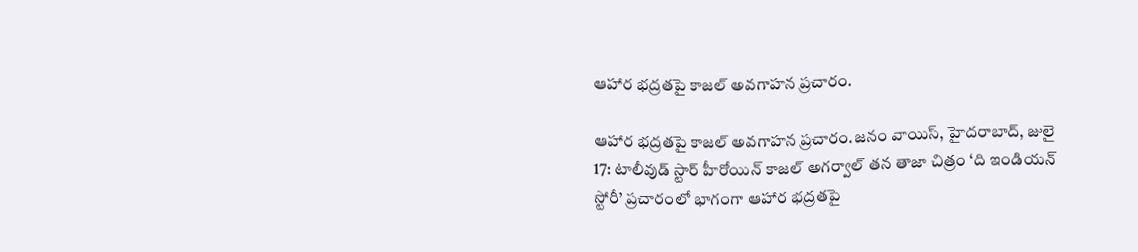ఆహార భద్రతపై కాజల్ అవగాహన ప్రచారం.

ఆహార భద్రతపై కాజల్ అవగాహన ప్రచారం.జనం వాయిస్, హైదరాబాద్, జులై 17: టాలీవుడ్ స్టార్ హీరోయిన్ కాజల్ అగర్వాల్ తన తాజా చిత్రం ‘ది ఇండియన్ స్టోరీ’ ప్రచారంలో భాగంగా ఆహార భద్రతపై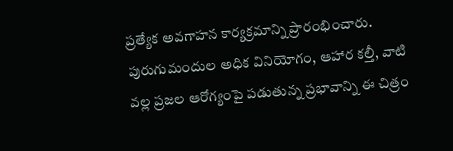ప్రత్యేక అవగాహన కార్యక్రమాన్ని ప్రారంభించారు. పురుగుమందుల అధిక వినియోగం, ఆహార కల్తీ, వాటి వల్ల ప్రజల ఆరోగ్యంపై పడుతున్న ప్రభావాన్ని ఈ చిత్రం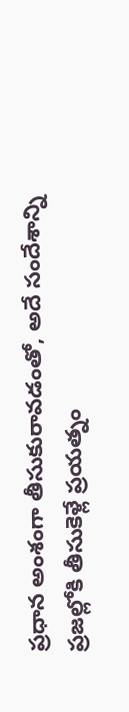ప్రధాన అంశంగా తీసుకురావడంతో, అదే సందేశాన్ని ప్రజల్లోకి తీసుకెళ్లే ప్రయత్నం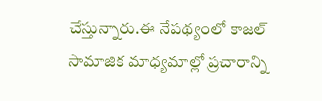చేస్తున్నారు.ఈ నేపథ్యంలో కాజల్  సామాజిక మాధ్యమాల్లో ప్రచారాన్ని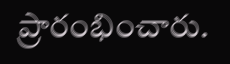ప్రారంభించారు.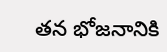తన భోజనానికి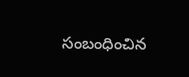సంబంధించిన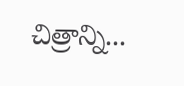చిత్రాన్ని...